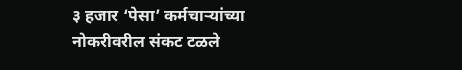३ हजार ‘पेसा’ कर्मचाऱ्यांच्या नोकरीवरील संकट टळले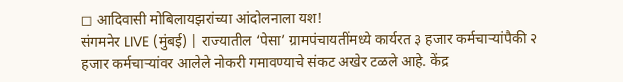◻ आदिवासी मोबिलायझरांच्या आंदोलनाला यश!
संगमनेर LIVE (मुंबई) | राज्यातील ‘पेसा’ ग्रामपंचायतींमध्ये कार्यरत ३ हजार कर्मचाऱ्यांपैकी २ हजार कर्मचाऱ्यांवर आलेले नोकरी गमावण्याचे संकट अखेर टळले आहे. केंद्र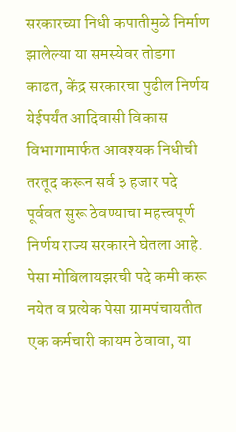सरकारच्या निधी कपातीमुळे निर्माण झालेल्या या समस्येवर तोडगा काढत, केंद्र सरकारचा पुढील निर्णय येईपर्यंत आदिवासी विकास विभागामार्फत आवश्यक निधीची तरतूद करून सर्व ३ हजार पदे पूर्ववत सुरू ठेवण्याचा महत्त्वपूर्ण निर्णय राज्य सरकारने घेतला आहे.
पेसा मोबिलायझरची पदे कमी करू नयेत व प्रत्येक पेसा ग्रामपंचायतीत एक कर्मचारी कायम ठेवावा, या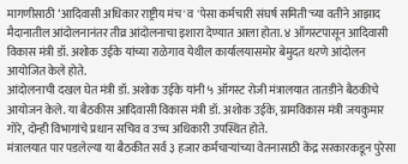मागणीसाठी ‘आदिवासी अधिकार राष्ट्रीय मंच' व 'पेसा कर्मचारी संघर्ष समिती'च्या वतीने आझाद मैदानातील आंदोलनानंतर तीव्र आंदोलनाचा इशारा देण्यात आला होता. ४ ऑगस्टपासून आदिवासी विकास मंत्री डॉ. अशोक उईके यांच्या राळेगाव येथील कार्यालयासमोर बेमुदत धरणे आंदोलन आयोजित केले होते.
आंदोलनाची दखल घेत मंत्री डॉ. अशोक उईके यांनी ५ ऑगस्ट रोजी मंत्रालयात तातडीने बैठकीचे आयोजन केले. या बैठकीस आदिवासी विकास मंत्री डॉ. अशोक उईके, ग्रामविकास मंत्री जयकुमार गोरे, दोन्ही विभागांचे प्रधान सचिव व उच्च अधिकारी उपस्थित होते.
मंत्रालयात पार पडलेल्या या बैठकीत सर्व ३ हजार कर्मचाऱ्यांच्या वेतनासाठी केंद्र सरकारकडून पुरेसा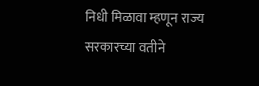निधी मिळावा म्हणून राज्य सरकारच्या वतीने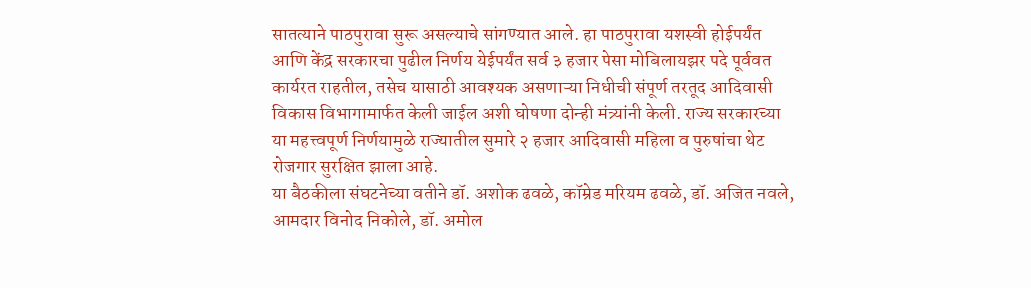सातत्याने पाठपुरावा सुरू असल्याचे सांगण्यात आले. हा पाठपुरावा यशस्वी होईपर्यंत आणि केंद्र सरकारचा पुढील निर्णय येईपर्यंत सर्व ३ हजार पेसा मोबिलायझर पदे पूर्ववत कार्यरत राहतील, तसेच यासाठी आवश्यक असणाऱ्या निधीची संपूर्ण तरतूद आदिवासी विकास विभागामार्फत केली जाईल अशी घोषणा दोन्ही मंत्र्यांनी केली. राज्य सरकारच्या या महत्त्वपूर्ण निर्णयामुळे राज्यातील सुमारे २ हजार आदिवासी महिला व पुरुषांचा थेट रोजगार सुरक्षित झाला आहे.
या बैठकीला संघटनेच्या वतीने डॉ. अशोक ढवळे, कॉम्रेड मरियम ढवळे, डॉ. अजित नवले, आमदार विनोद निकोले, डॉ. अमोल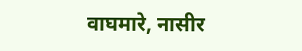वाघमारे, नासीर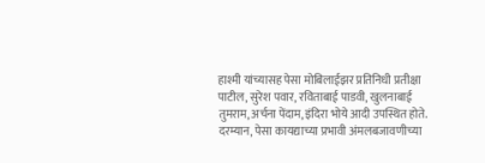हाश्मी यांच्यासह पेसा मोबिलाईझर प्रतिनिधी प्रतीक्षा पाटील, सुरेश पवार, रविताबाई पाडवी, खुलनाबाई तुमराम, अर्चना पेंदाम, इंदिरा भोये आदी उपस्थित होते.
दरम्यान, पेसा कायद्याच्या प्रभावी अंमलबजावणीच्या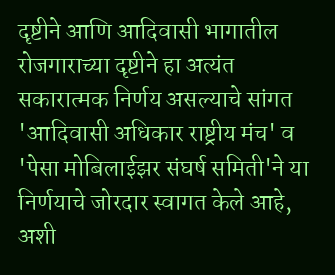दृष्टीने आणि आदिवासी भागातील रोजगाराच्या दृष्टीने हा अत्यंत सकारात्मक निर्णय असल्याचे सांगत 'आदिवासी अधिकार राष्ट्रीय मंच' व 'पेसा मोबिलाईझर संघर्ष समिती'ने या निर्णयाचे जोरदार स्वागत केले आहे, अशी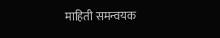माहिती समन्वयक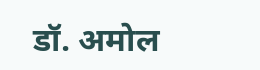डॉ. अमोल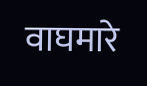वाघमारे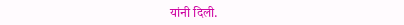यांनी दिली.